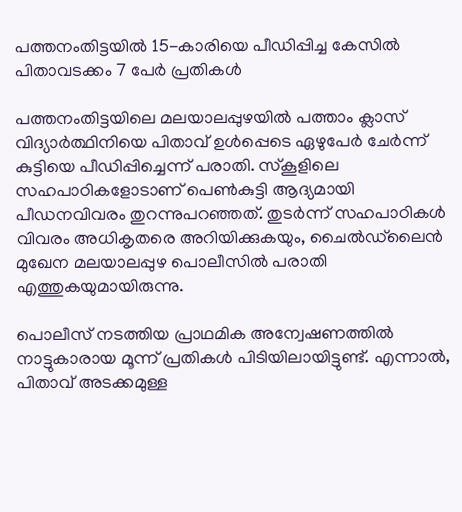പത്തനംതിട്ടയിൽ 15-കാരിയെ പീഡിപ്പിച്ച കേസിൽ പിതാവടക്കം 7 പേർ പ്രതികൾ

പത്തനംതിട്ടയിലെ മലയാലപ്പുഴയിൽ പത്താം ക്ലാസ് വിദ്യാർത്ഥിനിയെ പിതാവ് ഉൾപ്പെടെ ഏഴുപേർ ചേർന്ന് കുട്ടിയെ പീഡിപ്പിച്ചെന്ന് പരാതി. സ്കൂളിലെ സഹപാഠികളോടാണ് പെൺകുട്ടി ആദ്യമായി പീഡനവിവരം തുറന്നുപറഞ്ഞത്. തുടർന്ന് സഹപാഠികൾ വിവരം അധികൃതരെ അറിയിക്കുകയും, ചൈൽഡ്‌ലൈൻ മുഖേന മലയാലപ്പുഴ പൊലീസിൽ പരാതി എത്തുകയുമായിരുന്നു.

പൊലീസ് നടത്തിയ പ്രാഥമിക അന്വേഷണത്തിൽ നാട്ടുകാരായ മൂന്ന് പ്രതികൾ പിടിയിലായിട്ടുണ്ട്. എന്നാൽ, പിതാവ് അടക്കമുള്ള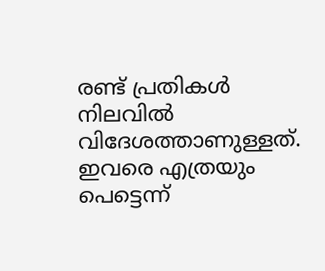രണ്ട് പ്രതികൾ നിലവിൽ വിദേശത്താണുള്ളത്. ഇവരെ എത്രയും പെട്ടെന്ന്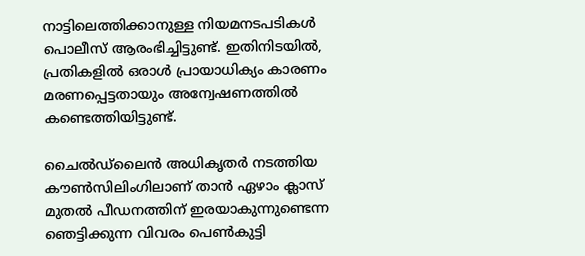നാട്ടിലെത്തിക്കാനുള്ള നിയമനടപടികൾ പൊലീസ് ആരംഭിച്ചിട്ടുണ്ട്. ഇതിനിടയിൽ, പ്രതികളിൽ ഒരാൾ പ്രായാധിക്യം കാരണം മരണപ്പെട്ടതായും അന്വേഷണത്തിൽ കണ്ടെത്തിയിട്ടുണ്ട്.

ചൈൽഡ്‌ലൈൻ അധികൃതർ നടത്തിയ കൗൺസിലിംഗിലാണ് താൻ ഏഴാം ക്ലാസ് മുതൽ പീഡനത്തിന് ഇരയാകുന്നുണ്ടെന്ന ഞെട്ടിക്കുന്ന വിവരം പെൺകുട്ടി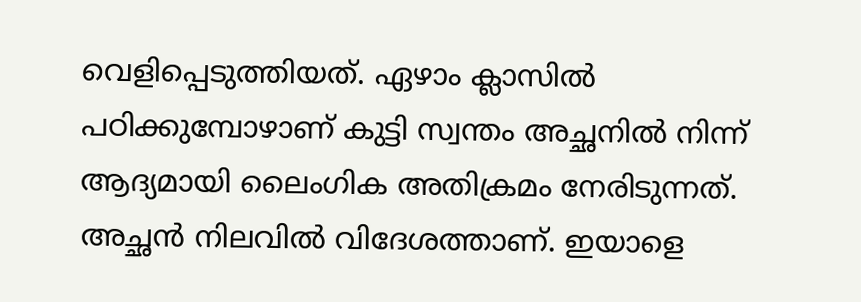വെളിപ്പെടുത്തിയത്. ഏഴാം ക്ലാസില്‍ പഠിക്കുമ്പോഴാണ് കുട്ടി സ്വന്തം അച്ഛനില്‍ നിന്ന് ആദ്യമായി ലൈംഗിക അതിക്രമം നേരിടുന്നത്. അച്ഛന്‍ നിലവില്‍ വിദേശത്താണ്. ഇയാളെ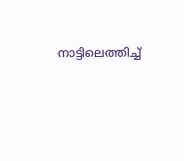നാട്ടിലെത്തിച്ച്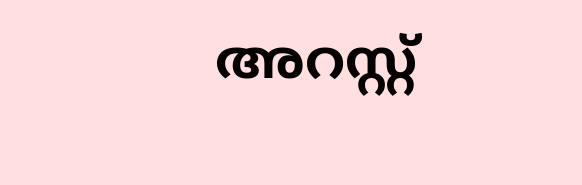അറസ്റ്റ്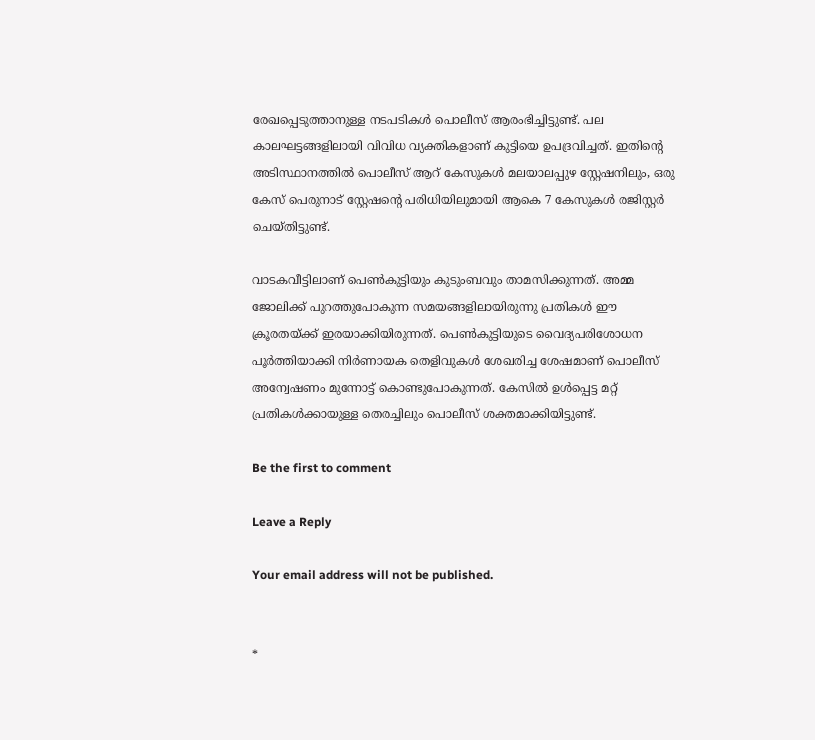രേഖപ്പെടുത്താനുള്ള നടപടികള്‍ പൊലീസ് ആരംഭിച്ചിട്ടുണ്ട്. പല കാലഘട്ടങ്ങളിലായി വിവിധ വ്യക്തികളാണ് കുട്ടിയെ ഉപദ്രവിച്ചത്. ഇതിന്റെ അടിസ്ഥാനത്തിൽ പൊലീസ് ആറ് കേസുകൾ മലയാലപ്പുഴ സ്റ്റേഷനിലും, ഒരു കേസ് പെരുനാട് സ്റ്റേഷന്റെ പരിധിയിലുമായി ആകെ 7 കേസുകൾ രജിസ്റ്റർ ചെയ്തിട്ടുണ്ട്.

വാടകവീട്ടിലാണ് പെൺകുട്ടിയും കുടുംബവും താമസിക്കുന്നത്. അമ്മ ജോലിക്ക് പുറത്തുപോകുന്ന സമയങ്ങളിലായിരുന്നു പ്രതികൾ ഈ ക്രൂരതയ്ക്ക് ഇരയാക്കിയിരുന്നത്. പെൺകുട്ടിയുടെ വൈദ്യപരിശോധന പൂർത്തിയാക്കി നിർണായക തെളിവുകൾ ശേഖരിച്ച ശേഷമാണ് പൊലീസ് അന്വേഷണം മുന്നോട്ട് കൊണ്ടുപോകുന്നത്. കേസിൽ ഉൾപ്പെട്ട മറ്റ് പ്രതികൾക്കായുള്ള തെരച്ചിലും പൊലീസ് ശക്തമാക്കിയിട്ടുണ്ട്.

Be the first to comment

Leave a Reply

Your email address will not be published.


*